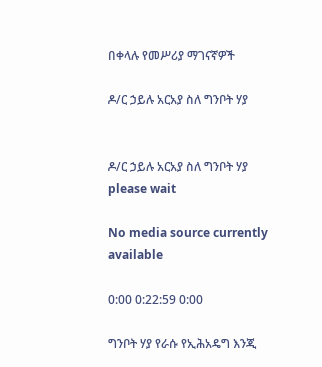በቀላሉ የመሥሪያ ማገናኛዎች

ዶ/ር ኃይሉ አርአያ ስለ ግንቦት ሃያ


ዶ/ር ኃይሉ አርአያ ስለ ግንቦት ሃያ
please wait

No media source currently available

0:00 0:22:59 0:00

ግንቦት ሃያ የራሱ የኢሕአዴግ እንጂ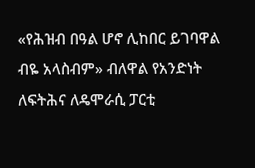«የሕዝብ በዓል ሆኖ ሊከበር ይገባዋል ብዬ አላስብም» ብለዋል የአንድነት ለፍትሕና ለዴሞራሲ ፓርቲ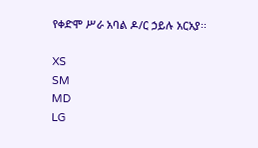የቀድሞ ሥራ አባል ዶ/ር ኃይሉ አርአያ፡፡

XS
SM
MD
LG